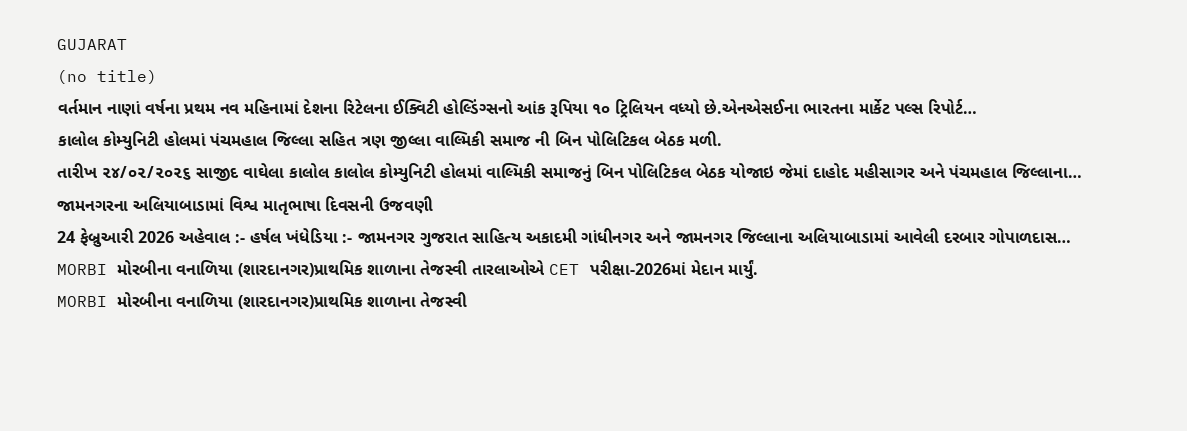GUJARAT
(no title)
વર્તમાન નાણાં વર્ષના પ્રથમ નવ મહિનામાં દેશના રિટેલના ઈક્વિટી હોલ્ડિંગ્સનો આંક રૂપિયા ૧૦ ટ્રિલિયન વધ્યો છે.એનએસઈના ભારતના માર્કેટ પલ્સ રિપોર્ટ…
કાલોલ કોમ્યુનિટી હોલમાં પંચમહાલ જિલ્લા સહિત ત્રણ જીલ્લા વાલ્મિકી સમાજ ની બિન પોલિટિકલ બેઠક મળી.
તારીખ ૨૪/૦૨/૨૦૨૬ સાજીદ વાઘેલા કાલોલ કાલોલ કોમ્યુનિટી હોલમાં વાલ્મિકી સમાજનું બિન પોલિટિકલ બેઠક યોજાઇ જેમાં દાહોદ મહીસાગર અને પંચમહાલ જિલ્લાના…
જામનગરના અલિયાબાડામાં વિશ્વ માતૃભાષા દિવસની ઉજવણી
24 ફેબ્રુઆરી 2026 અહેવાલ :- હર્ષલ ખંધેડિયા :- જામનગર ગુજરાત સાહિત્ય અકાદમી ગાંધીનગર અને જામનગર જિલ્લાના અલિયાબાડામાં આવેલી દરબાર ગોપાળદાસ…
MORBI મોરબીના વનાળિયા (શારદાનગર)પ્રાથમિક શાળાના તેજસ્વી તારલાઓએ CET પરીક્ષા-2026માં મેદાન માર્યું.
MORBI મોરબીના વનાળિયા (શારદાનગર)પ્રાથમિક શાળાના તેજસ્વી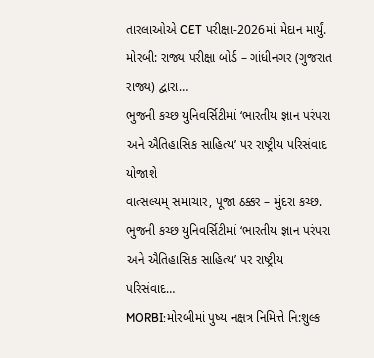તારલાઓએ CET પરીક્ષા-2026માં મેદાન માર્યું. મોરબી: રાજ્ય પરીક્ષા બોર્ડ – ગાંધીનગર (ગુજરાત રાજ્ય) દ્વારા…
ભુજની કચ્છ યુનિવર્સિટીમાં ‘ભારતીય જ્ઞાન પરંપરા અને ઐતિહાસિક સાહિત્ય’ પર રાષ્ટ્રીય પરિસંવાદ યોજાશે
વાત્સલ્યમ્ સમાચાર, પૂજા ઠક્કર – મુંદરા કચ્છ. ભુજની કચ્છ યુનિવર્સિટીમાં ‘ભારતીય જ્ઞાન પરંપરા અને ઐતિહાસિક સાહિત્ય’ પર રાષ્ટ્રીય પરિસંવાદ…
MORBI:મોરબીમાં પુષ્ય નક્ષત્ર નિમિત્તે નિ:શુલ્ક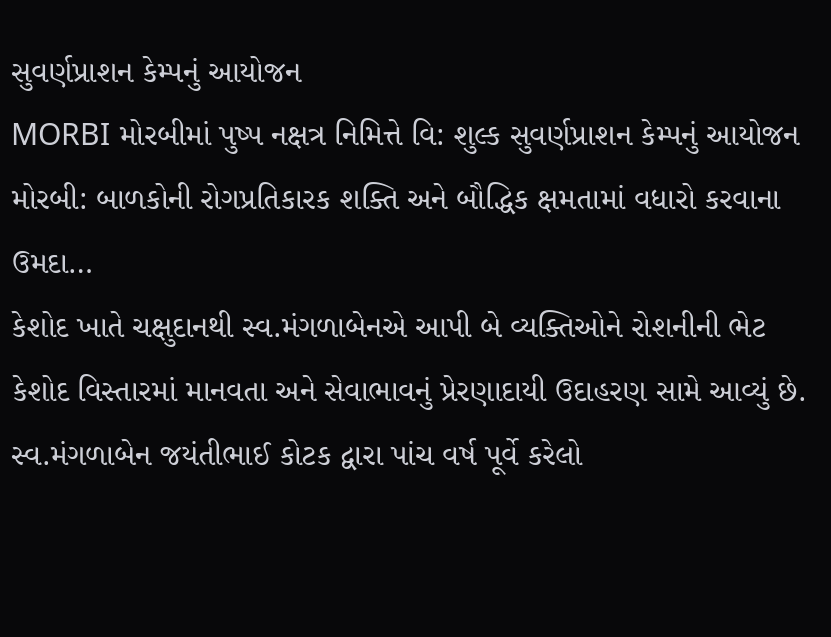સુવર્ણપ્રાશન કેમ્પનું આયોજન
MORBI મોરબીમાં પુષ્પ નક્ષત્ર નિમિત્તે વિ: શુલ્ક સુવર્ણપ્રાશન કેમ્પનું આયોજન મોરબી: બાળકોની રોગપ્રતિકારક શક્તિ અને બૌદ્ધિક ક્ષમતામાં વધારો કરવાના ઉમદા…
કેશોદ ખાતે ચક્ષુદાનથી સ્વ.મંગળાબેનએ આપી બે વ્યક્તિઓને રોશનીની ભેટ
કેશોદ વિસ્તારમાં માનવતા અને સેવાભાવનું પ્રેરણાદાયી ઉદાહરણ સામે આવ્યું છે. સ્વ.મંગળાબેન જયંતીભાઈ કોટક દ્વારા પાંચ વર્ષ પૂર્વે કરેલો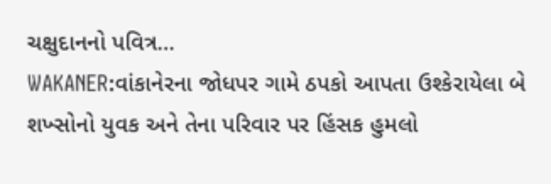ચક્ષુદાનનો પવિત્ર…
WAKANER:વાંકાનેરના જોધપર ગામે ઠપકો આપતા ઉશ્કેરાયેલા બે શખ્સોનો યુવક અને તેના પરિવાર પર હિંસક હુમલો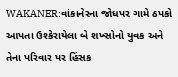WAKANER:વાંકાનેરના જોધપર ગામે ઠપકો આપતા ઉશ્કેરાયેલા બે શખ્સોનો યુવક અને તેના પરિવાર પર હિંસક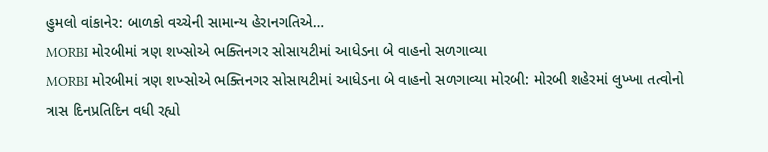હુમલો વાંકાનેર: બાળકો વચ્ચેની સામાન્ય હેરાનગતિએ…
MORBI મોરબીમાં ત્રણ શખ્સોએ ભક્તિનગર સોસાયટીમાં આધેડના બે વાહનો સળગાવ્યા
MORBI મોરબીમાં ત્રણ શખ્સોએ ભક્તિનગર સોસાયટીમાં આધેડના બે વાહનો સળગાવ્યા મોરબી: મોરબી શહેરમાં લુખ્ખા તત્વોનો ત્રાસ દિનપ્રતિદિન વધી રહ્યો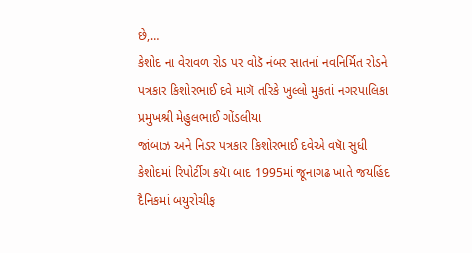છે,…
કેશોદ ના વેરાવળ રોડ પર વોડૅ નંબર સાતનાં નવનિર્મિત રોડને પત્રકાર કિશોરભાઈ દવે માગૅ તરિકે ખુલ્લો મુકતાં નગરપાલિકા પ્રમુખશ્રી મેહુલભાઈ ગોંડલીયા
જાંબાઝ અને નિડર પત્રકાર કિશોરભાઈ દવેએ વષાૅ સુધી કેશોદમાં રિપોર્ટીગ કયાૅ બાદ 1995માં જૂનાગઢ ખાતે જયહિંદ દૈનિકમાં બયુરોચીફ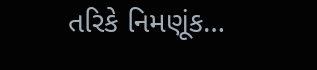તરિકે નિમણૂંક…